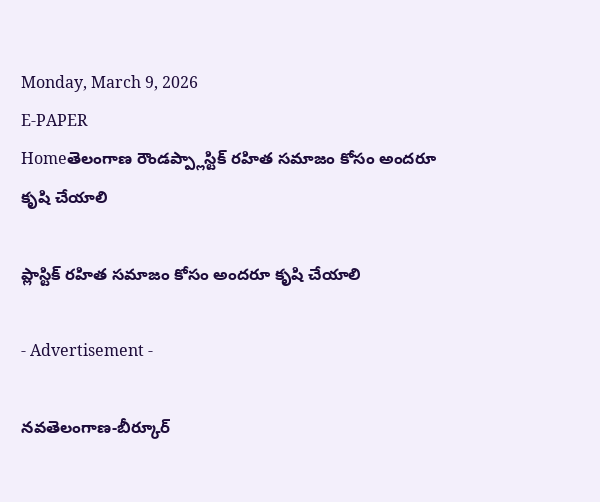Monday, March 9, 2026
E-PAPER
Homeతెలంగాణ రౌండప్ప్లాస్టిక్‌ రహిత సమాజం కోసం అందరూ కృషి చేయాలి

ప్లాస్టిక్‌ రహిత సమాజం కోసం అందరూ కృషి చేయాలి

- Advertisement -

నవతెలంగాణ-బీర్కూర్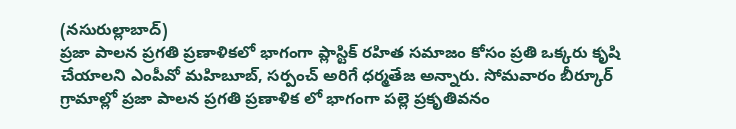(నసురుల్లాబాద్)
ప్రజా పాలన ప్రగతి ప్రణాళికలో భాగంగా ప్లాస్టిక్‌ రహిత సమాజం కోసం ప్రతి ఒక్కరు కృషి చేయాలని ఎంపీవో మహిబూబ్‌, సర్పంచ్‌ అరిగే ధర్మతేజ అన్నారు. సోమవారం బీర్కూర్‌ గ్రామాల్లో ప్రజా పాలన ప్రగతి ప్రణాళిక లో భాగంగా పల్లె ప్రకృతివనం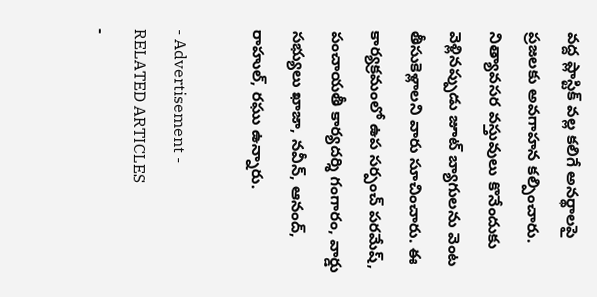వద్ద ప్లాస్టిక్‌ వల్ల కలిగే అనర్థాలపై ప్రజలకు అవగాహన కల్పించారు. నిత్యావసర వస్తువులు కొనేందుకు వెళ్లినప్పుడు జూట్‌ బ్యాగులను వెంట తీసుకెళ్లాలని వారు సూచించారు. ఈ కార్యక్రమంలో ఉప సర్పంచ్‌ పరమేష్‌, పంచాయతీ కార్యదర్శి గంగారం, వార్డు సభ్యులు ఖాజా, నవీన్‌, ఆనంద్‌, రాహుల్‌, రఘు ఉన్నారు.

- Advertisement -
RELATED ARTICLES
-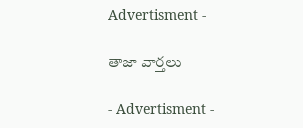Advertisment -

తాజా వార్తలు

- Advertisment -